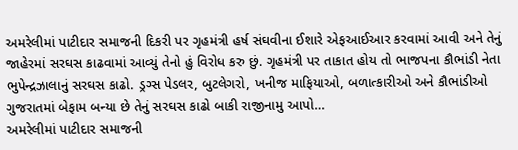અમરેલીમાં પાટીદાર સમાજની દિકરી પર ગૃહમંત્રી હર્ષ સંઘવીના ઈશારે એફઆઈઆર કરવામાં આવી અને તેનું જાહેરમાં સરઘસ કાઢવામાં આવ્યું તેનો હું વિરોધ કરુ છું. ગૃહમંત્રી પર તાકાત હોય તો ભાજપના કૌભાંડી નેતા ભુપેન્દ્રઝાલાનું સરઘસ કાઢો. ડ્રગ્સ પેડલર, બુટલેગરો, ખનીજ માફિયાઓ, બળાત્કારીઓ અને કૌભાંડીઓ ગુજરાતમાં બેફામ બન્યા છે તેનું સરઘસ કાઢો બાકી રાજીનામુ આપો…
અમરેલીમાં પાટીદાર સમાજની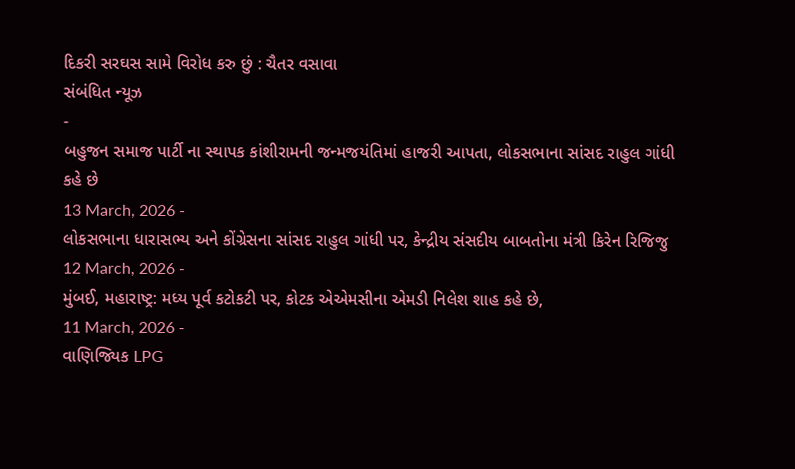દિકરી સરઘસ સામે વિરોધ કરુ છું : ચૈતર વસાવા
સંબંધિત ન્યૂઝ
-
બહુજન સમાજ પાર્ટી ના સ્થાપક કાંશીરામની જન્મજયંતિમાં હાજરી આપતા, લોકસભાના સાંસદ રાહુલ ગાંધી કહે છે
13 March, 2026 -
લોકસભાના ધારાસભ્ય અને કોંગ્રેસના સાંસદ રાહુલ ગાંધી પર, કેન્દ્રીય સંસદીય બાબતોના મંત્રી કિરેન રિજિજુ
12 March, 2026 -
મુંબઈ, મહારાષ્ટ્ર: મધ્ય પૂર્વ કટોકટી પર, કોટક એએમસીના એમડી નિલેશ શાહ કહે છે,
11 March, 2026 -
વાણિજ્યિક LPG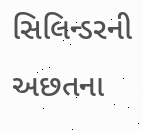સિલિન્ડરની અછતના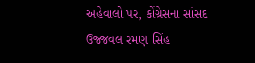અહેવાલો પર, કોંગ્રેસના સાંસદ ઉજ્જવલ રમણ સિંહ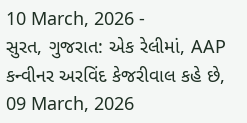10 March, 2026 -
સુરત, ગુજરાત: એક રેલીમાં, AAP કન્વીનર અરવિંદ કેજરીવાલ કહે છે,
09 March, 2026